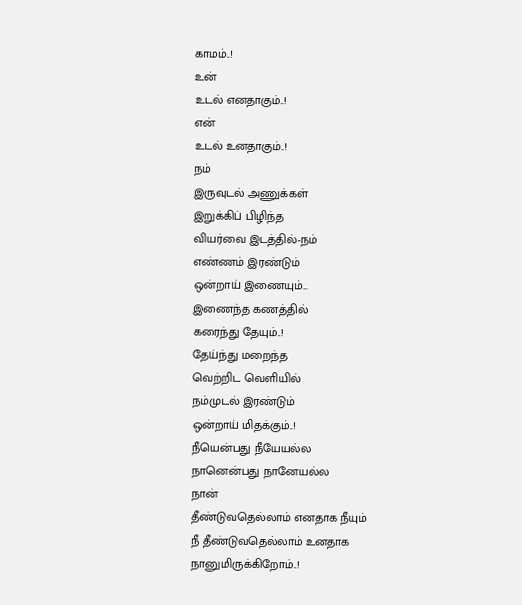காமம்..!
உன்
உடல் எனதாகும்..!
என்
உடல் உனதாகும்..!
நம்
இருவுடல் அணுக்கள்
இறுக்கிப் பிழிந்த
வியர்வை இடத்தில்-நம்
எண்ணம் இரண்டும்
ஒன்றாய் இணையும்...
இணைந்த கணத்தில்
கரைந்து தேயும்..!
தேய்ந்து மறைந்த
வெற்றிட வெளியில்
நம்முடல் இரண்டும்
ஒன்றாய் மிதக்கும்..!
நீயென்பது நீயேயல்ல
நானென்பது நானேயல்ல
நான்
தீண்டுவதெல்லாம் எனதாக நீயும்
நீ தீண்டுவதெல்லாம் உனதாக
நானுமிருக்கிறோம்..!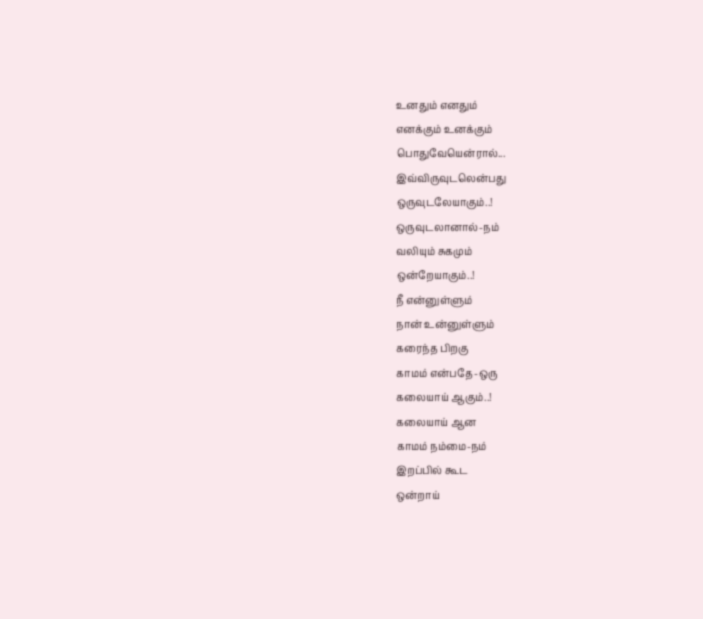உனதும் எனதும்
எனக்கும் உனக்கும்
பொதுவேயென்ரால்...
இவ்விருவுடலென்பது
ஒருவுடலேயாகும்..!
ஒருவுடலானால்-நம்
வலியும் சுகமும்
ஒன்றேயாகும்..!
நீ என்னுள்ளும்
நான் உன்னுள்ளும்
கரைந்த பிறகு
காமம் என்பதே-ஒரு
கலையாய் ஆகும்..!
கலையாய் ஆன
காமம் நம்மை-நம்
இறப்பில் கூட
ஒன்றாய்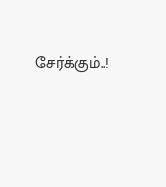சேர்க்கும்..!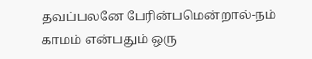தவப்பலனே பேரின்பமென்றால்-நம்
காமம் என்பதும் ஒரு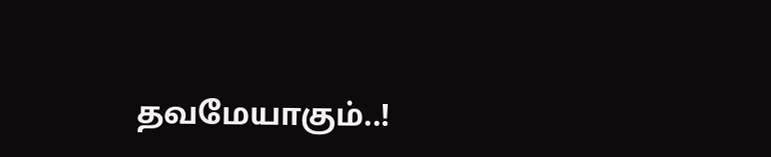தவமேயாகும்..!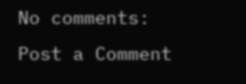No comments:
Post a Comment